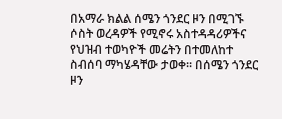በአማራ ክልል ሰሜን ጎንደር ዞን በሚገኙ ሶስት ወረዳዎች የሚኖሩ አስተዳዳሪዎችና የህዝብ ተወካዮች መሬትን በተመለከተ ስብሰባ ማካሄዳቸው ታወቀ። በሰሜን ጎንደር ዞን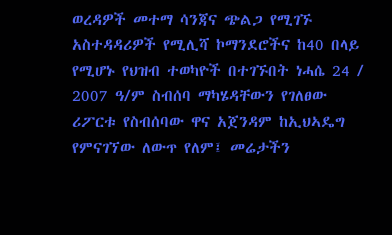ወረዳዎች መተማ ሳንጃና ጭልጋ የሚገኙ አስተዳዳሪዎች የሚሊሻ ኮማንደሮችና ከ40 በላይ የሚሆኑ የህዝብ ተወካዮች በተገኙበት ነሓሴ 24 / 2007 ዓ/ም ስብሰባ ማካሄዳቸውን የገለፀው ሪፖርቱ የስብሰባው ዋና አጀንዳም ከኢህኣዴግ የምናገኘው ለውጥ የለም፤ መሬታችን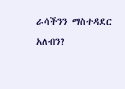ራሳችንን ማስተዳደር አለብን?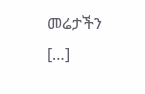መሬታችን […]